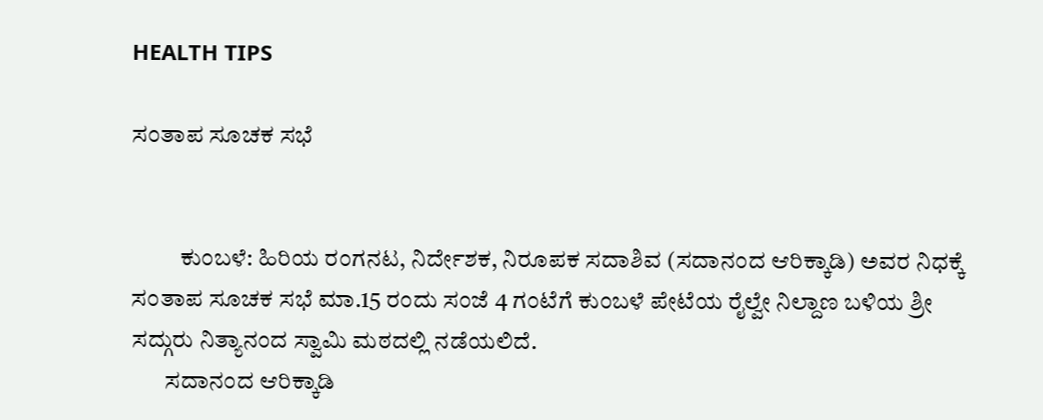HEALTH TIPS

ಸಂತಾಪ ಸೂಚಕ ಸಭೆ


          ಕುಂಬಳೆ: ಹಿರಿಯ ರಂಗನಟ, ನಿರ್ದೇಶಕ, ನಿರೂಪಕ ಸದಾಶಿವ (ಸದಾನಂದ ಆರಿಕ್ಕಾಡಿ) ಅವರ ನಿಧಕ್ಕೆ ಸಂತಾಪ ಸೂಚಕ ಸಭೆ ಮಾ.15 ರಂದು ಸಂಜೆ 4 ಗಂಟೆಗೆ ಕುಂಬಳೆ ಪೇಟೆಯ ರೈಲ್ವೇ ನಿಲ್ದಾಣ ಬಳಿಯ ಶ್ರೀ ಸದ್ಗುರು ನಿತ್ಯಾನಂದ ಸ್ವಾಮಿ ಮಠದಲ್ಲಿ ನಡೆಯಲಿದೆ.
       ಸದಾನಂದ ಆರಿಕ್ಕಾಡಿ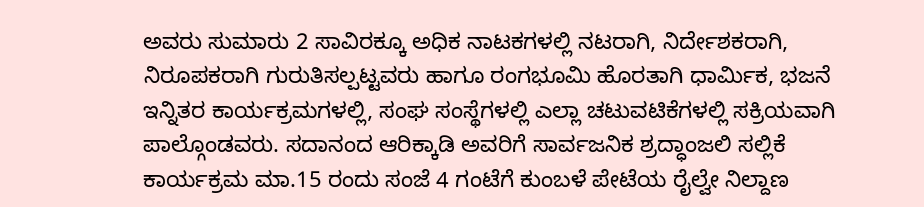ಅವರು ಸುಮಾರು 2 ಸಾವಿರಕ್ಕೂ ಅಧಿಕ ನಾಟಕಗಳಲ್ಲಿ ನಟರಾಗಿ, ನಿರ್ದೇಶಕರಾಗಿ, ನಿರೂಪಕರಾಗಿ ಗುರುತಿಸಲ್ಪಟ್ಟವರು ಹಾಗೂ ರಂಗಭೂಮಿ ಹೊರತಾಗಿ ಧಾರ್ಮಿಕ, ಭಜನೆ ಇನ್ನಿತರ ಕಾರ್ಯಕ್ರಮಗಳಲ್ಲಿ, ಸಂಘ ಸಂಸ್ಥೆಗಳಲ್ಲಿ ಎಲ್ಲಾ ಚಟುವಟಿಕೆಗಳಲ್ಲಿ ಸಕ್ರಿಯವಾಗಿ ಪಾಲ್ಗೊಂಡವರು. ಸದಾನಂದ ಆರಿಕ್ಕಾಡಿ ಅವರಿಗೆ ಸಾರ್ವಜನಿಕ ಶ್ರದ್ಧಾಂಜಲಿ ಸಲ್ಲಿಕೆ ಕಾರ್ಯಕ್ರಮ ಮಾ.15 ರಂದು ಸಂಜೆ 4 ಗಂಟೆಗೆ ಕುಂಬಳೆ ಪೇಟೆಯ ರೈಲ್ವೇ ನಿಲ್ದಾಣ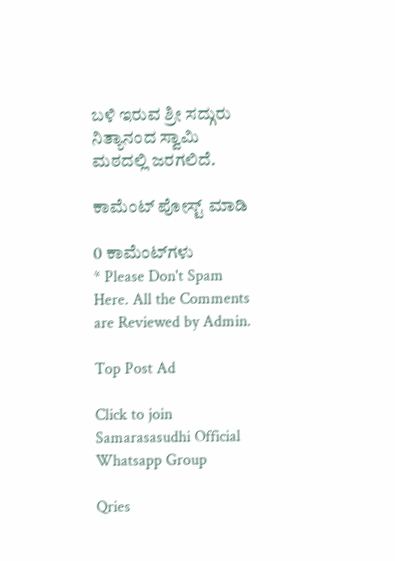ಬಳಿ ಇರುವ ಶ್ರೀ ಸದ್ಗುರು ನಿತ್ಯಾನಂದ ಸ್ವಾಮಿ ಮಠದಲ್ಲಿ ಜರಗಲಿದೆ.

ಕಾಮೆಂಟ್‌‌ ಪೋಸ್ಟ್‌ ಮಾಡಿ

0 ಕಾಮೆಂಟ್‌ಗಳು
* Please Don't Spam Here. All the Comments are Reviewed by Admin.

Top Post Ad

Click to join Samarasasudhi Official Whatsapp Group

Qries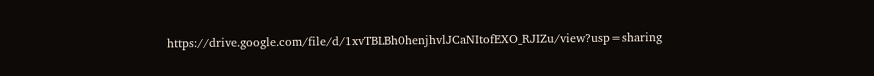https://drive.google.com/file/d/1xvTBLBh0henjhvlJCaNItofEXO_RJIZu/view?usp=sharing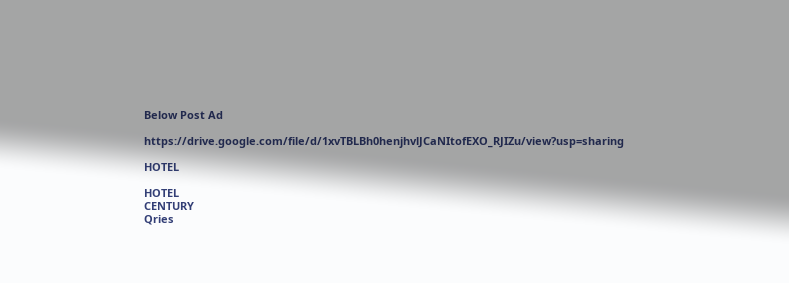Below Post Ad

https://drive.google.com/file/d/1xvTBLBh0henjhvlJCaNItofEXO_RJIZu/view?usp=sharing

HOTEL

HOTEL
CENTURY
Qries